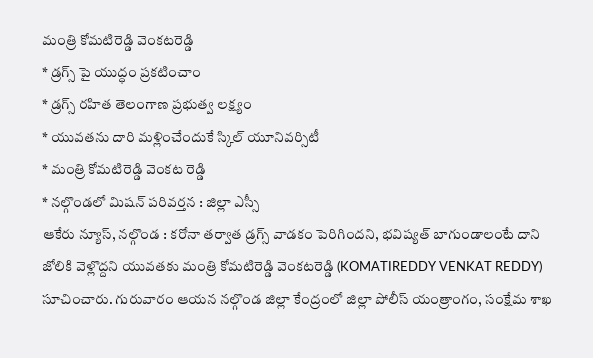మంత్రి కోమటిరెడ్డి వెంకటరెడ్డి
* డ్రగ్స్ పై యుద్ధం ప్రకటించాం
* డ్రగ్స్ రహిత తెలంగాణ ప్రభుత్వ లక్ష్యం
* యువతను దారి మళ్లించేందుకే స్కిల్ యూనివర్సిటీ
* మంత్రి కోమటిరెడ్డి వెంకట రెడ్డి
* నల్గొండలో మిషన్ పరివర్తన : జిల్లా ఎస్సీ
ఆకేరు న్యూస్, నల్గొండ : కరోనా తర్వాత డ్రగ్స్ వాడకం పెరిగిందని, భవిష్యత్ బాగుండాలంటే దాని జోలికి వెళ్లొద్దని యువతకు మంత్రి కోమటిరెడ్డి వెంకటరెడ్డి (KOMATIREDDY VENKAT REDDY) సూచించారు. గురువారం ఆయన నల్గొండ జిల్లా కేంద్రంలో జిల్లా పోలీస్ యంత్రాంగం, సంక్షేమ శాఖ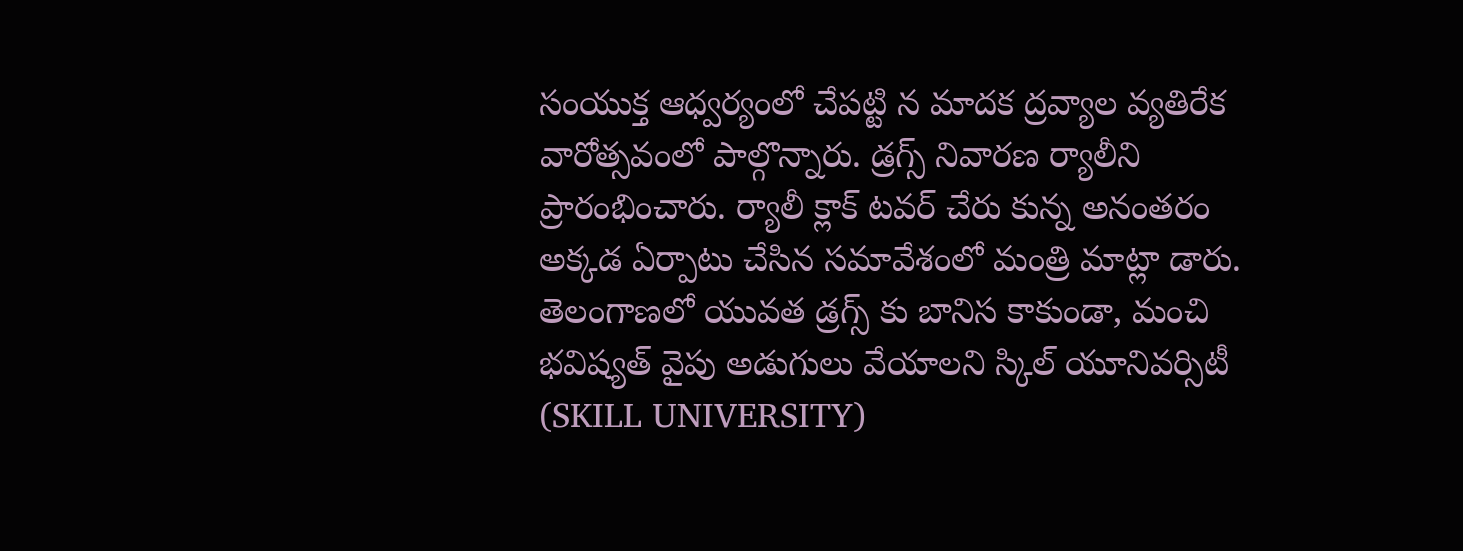సంయుక్త ఆధ్వర్యంలో చేపట్టి న మాదక ద్రవ్యాల వ్యతిరేక వారోత్సవంలో పాల్గొన్నారు. డ్రగ్స్ నివారణ ర్యాలీని ప్రారంభించారు. ర్యాలీ క్లాక్ టవర్ చేరు కున్న అనంతరం అక్కడ ఏర్పాటు చేసిన సమావేశంలో మంత్రి మాట్లా డారు. తెలంగాణలో యువత డ్రగ్స్ కు బానిస కాకుండా, మంచి భవిష్యత్ వైపు అడుగులు వేయాలని స్కిల్ యూనివర్సిటీ (SKILL UNIVERSITY)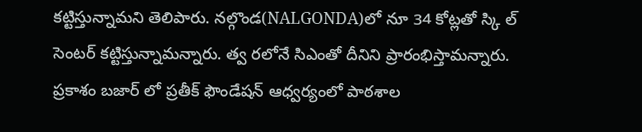కట్టిస్తున్నామని తెలిపారు. నల్గొండ(NALGONDA)లో నూ 34 కోట్లతో స్కి ల్ సెంటర్ కట్టిస్తున్నామన్నారు. త్వ రలోనే సిఎంతో దీనిని ప్రారంభిస్తామన్నారు. ప్రకాశం బజార్ లో ప్రతీక్ ఫౌండేషన్ ఆధ్వర్యంలో పాఠశాల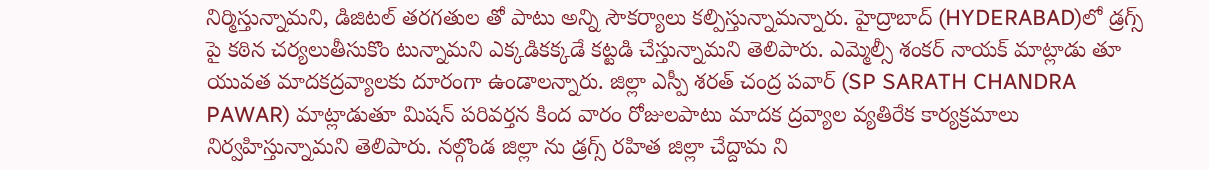నిర్మిస్తున్నామని, డిజిటల్ తరగతుల తో పాటు అన్ని సౌకర్యాలు కల్పిస్తున్నామన్నారు. హైద్రాబాద్ (HYDERABAD)లో డ్రగ్స్ పై కఠిన చర్యలుతీసుకొం టున్నామని ఎక్కడికక్కడే కట్టడి చేస్తున్నామని తెలిపారు. ఎమ్మెల్సీ శంకర్ నాయక్ మాట్లాడు తూ యువత మాదకద్రవ్యాలకు దూరంగా ఉండాలన్నారు. జిల్లా ఎస్పీ శరత్ చంద్ర పవార్ (SP SARATH CHANDRA PAWAR) మాట్లాడుతూ మిషన్ పరివర్తన కింద వారం రోజులపాటు మాదక ద్రవ్యాల వ్యతిరేక కార్యక్రమాలు నిర్వహిస్తున్నామని తెలిపారు. నల్గొండ జిల్లా ను డ్రగ్స్ రహిత జిల్లా చేద్దామ ని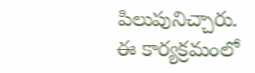పిలుపునిచ్చారు. ఈ కార్యక్రమంలో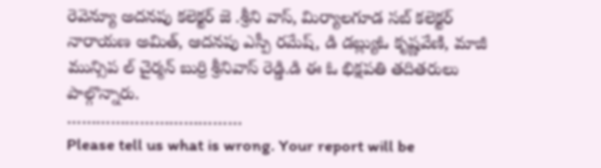రెవెన్యూ అదనపు కలెక్టర్ జె .శ్రీని వాస్, మిర్యాలగూడ సబ్ కలెక్టర్ నారాయణ అమిత్, ఆదనపు ఎస్పీ రమేష్, డి డబ్ల్యుఓ కృష్ణవేణి, మాజీ మున్సిప ల్ చైర్మన్ బుర్రి శ్రీనివాస్ రెడ్డి.డి ఈ ఓ భిక్షపతి తదితరులు పాల్గొన్నారు.
………………………………
Please tell us what is wrong. Your report will be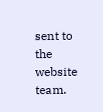sent to the website team.